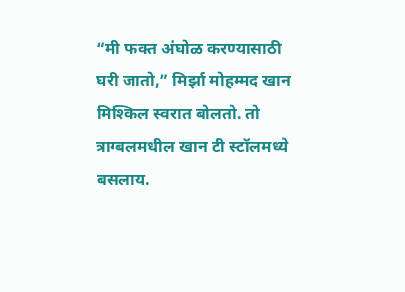“मी फक्त अंघोळ करण्यासाठी घरी जातो,” मिर्झा मोहम्मद खान मिश्किल स्वरात बोलतो. तो त्राग्बलमधील खान टी स्टॉलमध्ये बसलाय.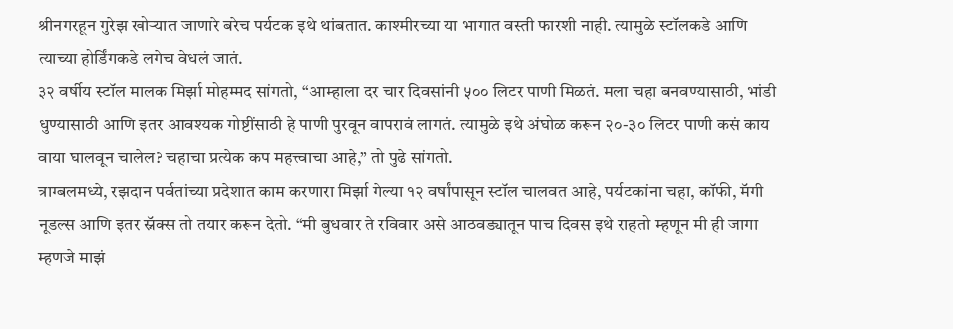श्रीनगरहून गुरेझ खोऱ्यात जाणारे बरेच पर्यटक इथे थांबतात. काश्मीरच्या या भागात वस्ती फारशी नाही. त्यामुळे स्टॉलकडे आणि त्याच्या होर्डिंगकडे लगेच वेधलं जातं.
३२ वर्षीय स्टॉल मालक मिर्झा मोहम्मद सांगतो, “आम्हाला दर चार दिवसांनी ५०० लिटर पाणी मिळतं. मला चहा बनवण्यासाठी, भांडी धुण्यासाठी आणि इतर आवश्यक गोष्टींसाठी हे पाणी पुरवून वापरावं लागतं. त्यामुळे इथे अंघोळ करून २०-३० लिटर पाणी कसं काय वाया घालवून चालेल? चहाचा प्रत्येक कप महत्त्वाचा आहे,” तो पुढे सांगतो.
त्राग्बलमध्ये, रझदान पर्वतांच्या प्रदेशात काम करणारा मिर्झा गेल्या १२ वर्षांपासून स्टॉल चालवत आहे, पर्यटकांना चहा, कॉफी, मॅगी नूडल्स आणि इतर स्नॅक्स तो तयार करून देतो. “मी बुधवार ते रविवार असे आठवड्यातून पाच दिवस इथे राहतो म्हणून मी ही जागा म्हणजे माझं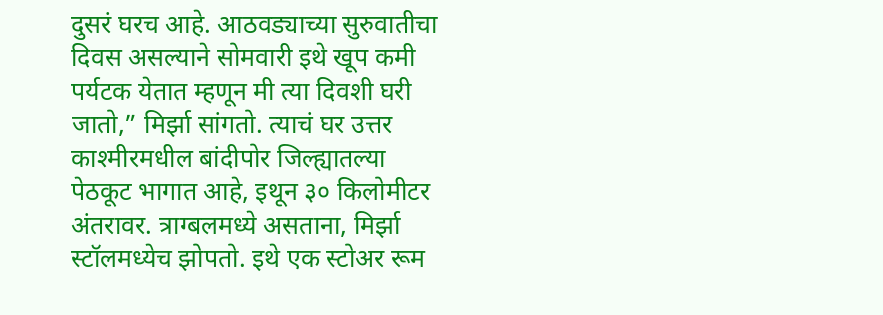दुसरं घरच आहे. आठवड्याच्या सुरुवातीचा दिवस असल्याने सोमवारी इथे खूप कमी पर्यटक येतात म्हणून मी त्या दिवशी घरी जातो,” मिर्झा सांगतो. त्याचं घर उत्तर काश्मीरमधील बांदीपोर जिल्ह्यातल्या पेठकूट भागात आहे, इथून ३० किलोमीटर अंतरावर. त्राग्बलमध्ये असताना, मिर्झा स्टॉलमध्येच झोपतो. इथे एक स्टोअर रूम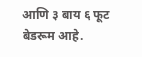आणि ३ बाय ६ फूट बेडरूम आहे.